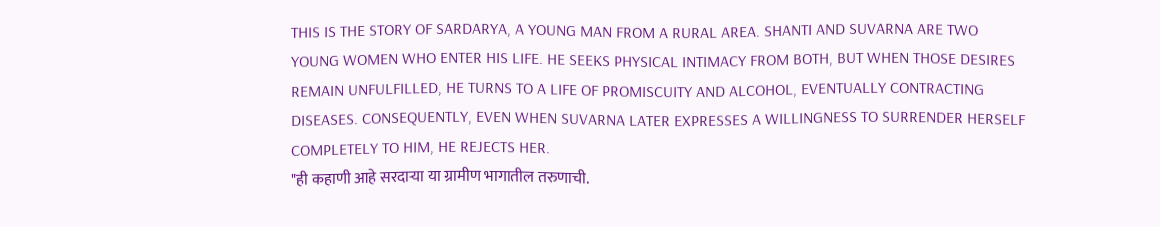THIS IS THE STORY OF SARDARYA, A YOUNG MAN FROM A RURAL AREA. SHANTI AND SUVARNA ARE TWO YOUNG WOMEN WHO ENTER HIS LIFE. HE SEEKS PHYSICAL INTIMACY FROM BOTH, BUT WHEN THOSE DESIRES REMAIN UNFULFILLED, HE TURNS TO A LIFE OF PROMISCUITY AND ALCOHOL, EVENTUALLY CONTRACTING DISEASES. CONSEQUENTLY, EVEN WHEN SUVARNA LATER EXPRESSES A WILLINGNESS TO SURRENDER HERSELF COMPLETELY TO HIM, HE REJECTS HER.
"ही कहाणी आहे सरदाऱ्या या ग्रामीण भागातील तरुणाची.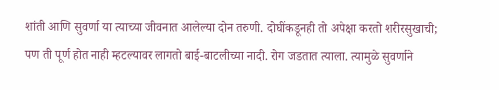शांती आणि सुवर्णा या त्याच्या जीवनात आलेल्या दोन तरुणी. दोघींकडूनही तो अपेक्षा करतो शरीरसुखाची; पण ती पूर्ण होत नाही म्हटल्यावर लागतो बाई-बाटलीच्या नादी. रोग जडतात त्याला. त्यामुळे सुवर्णाने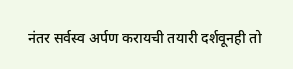नंतर सर्वस्व अर्पण करायची तयारी दर्शवूनही तो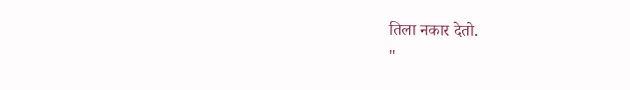तिला नकार देतो.
"